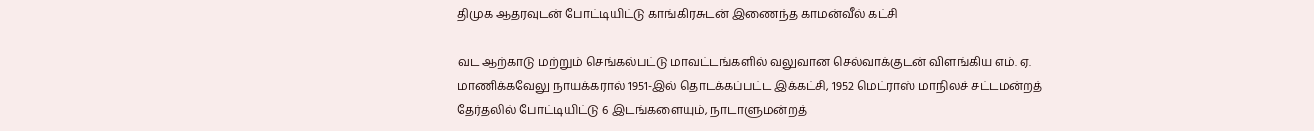திமுக ஆதரவுடன் போட்டியிட்டு காங்கிரசுடன் இணைந்த காமன்வீல் கட்சி

வட ஆற்காடு மற்றும் செங்கல்பட்டு மாவட்டங்களில் வலுவான செல்வாக்குடன் விளங்கிய எம். ஏ. மாணிக்கவேலு நாயக்கரால் 1951-இல் தொடக்கப்பட்ட இக்கட்சி, 1952 மெட்ராஸ் மாநிலச் சட்டமன்றத் தேர்தலில் போட்டியிட்டு 6 இடங்களையும், நாடாளுமன்றத்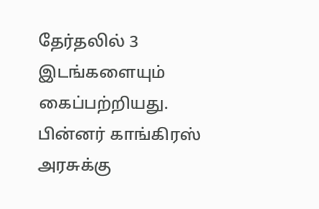தேர்தலில் 3 இடங்களையும் கைப்பற்றியது. பின்னர் காங்கிரஸ் அரசுக்கு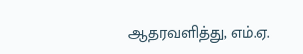ஆதரவளித்து, எம்.ஏ.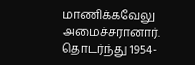மாணிக்கவேலு அமைச்சரானார். தொடர்ந்து 1954-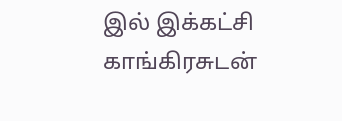இல் இக்கட்சி காங்கிரசுடன்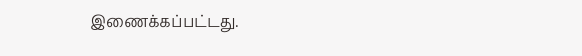இணைக்கப்பட்டது.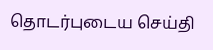தொடர்புடைய செய்தி